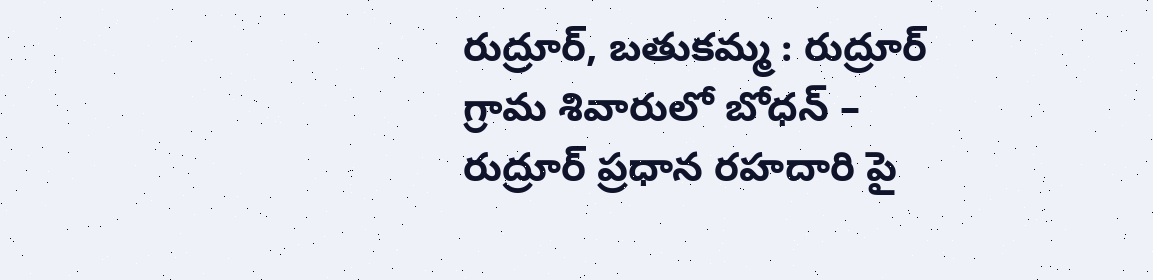రుద్రూర్, బతుకమ్మ : రుద్రూర్ గ్రామ శివారులో బోధన్ – రుద్రూర్ ప్రధాన రహదారి పై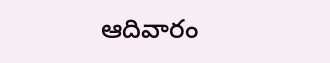ఆదివారం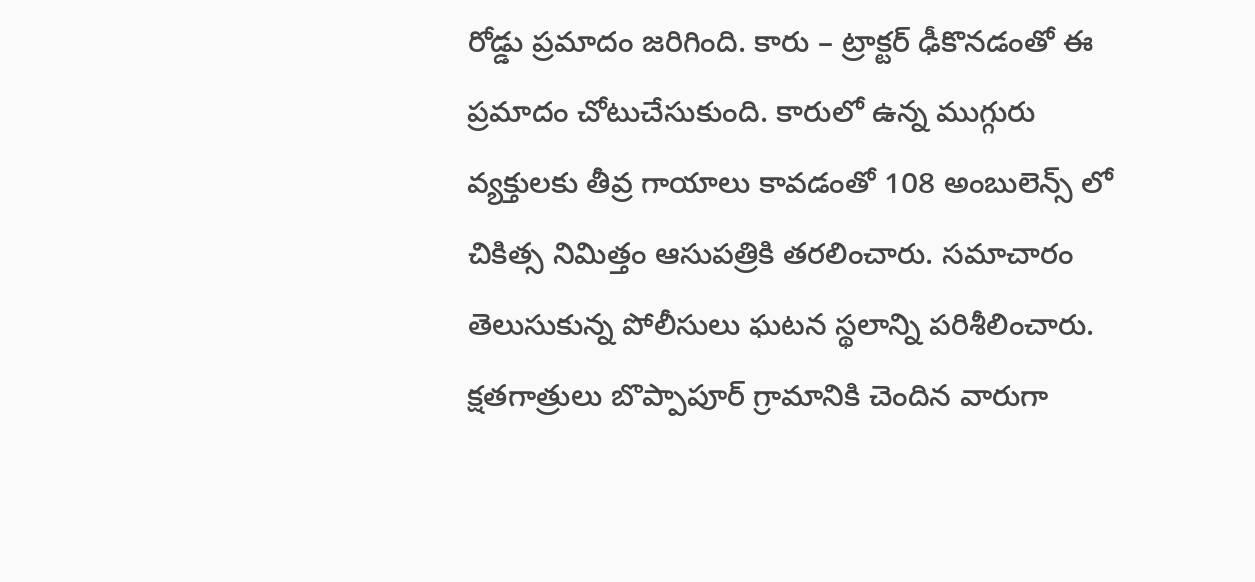రోడ్డు ప్రమాదం జరిగింది. కారు – ట్రాక్టర్ ఢీకొనడంతో ఈ ప్రమాదం చోటుచేసుకుంది. కారులో ఉన్న ముగ్గురు వ్యక్తులకు తీవ్ర గాయాలు కావడంతో 108 అంబులెన్స్ లో చికిత్స నిమిత్తం ఆసుపత్రికి తరలించారు. సమాచారం తెలుసుకున్న పోలీసులు ఘటన స్థలాన్ని పరిశీలించారు. క్షతగాత్రులు బొప్పాపూర్ గ్రామానికి చెందిన వారుగా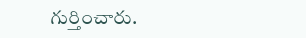గుర్తించారు.